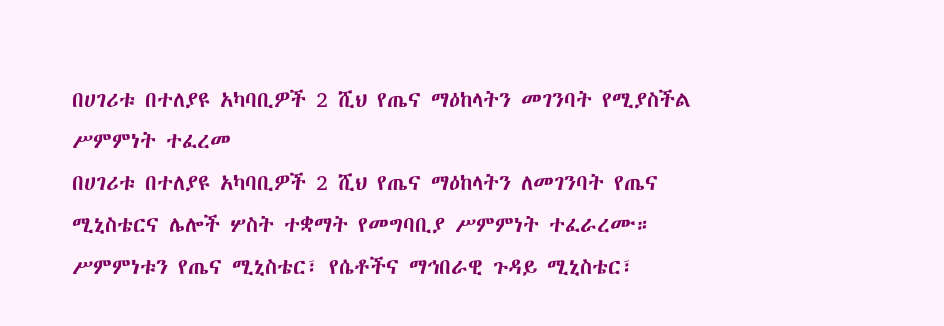በሀገሪቱ በተለያዩ አካባቢዎች 2 ሺህ የጤና ማዕከላትን መገንባት የሚያስችል ሥምምነት ተፈረመ
በሀገሪቱ በተለያዩ አካባቢዎች 2 ሺህ የጤና ማዕከላትን ለመገንባት የጤና ሚኒስቴርና ሌሎች ሦስት ተቋማት የመግባቢያ ሥምምነት ተፈራረሙ። ሥምምነቱን የጤና ሚኒስቴር፣ የሴቶችና ማኅበራዊ ጉዳይ ሚኒስቴር፣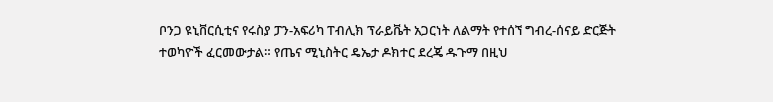ቦንጋ ዩኒቨርሲቲና የሩስያ ፓን-አፍሪካ ፐብሊክ ፕራይቬት አጋርነት ለልማት የተሰኘ ግብረ-ሰናይ ድርጅት ተወካዮች ፈርመውታል። የጤና ሚኒስትር ዴኤታ ዶክተር ደረጄ ዱጉማ በዚህ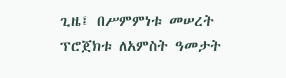ጊዜ፤ በሥምምነቱ መሠረት ፕሮጀክቱ ለአምስት ዓመታት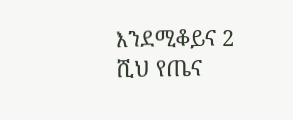እንደሚቆይና 2 ሺህ የጤና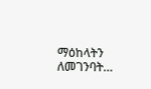ማዕከላትን ለመገንባት…